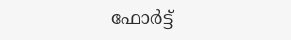ഫോർട്ട്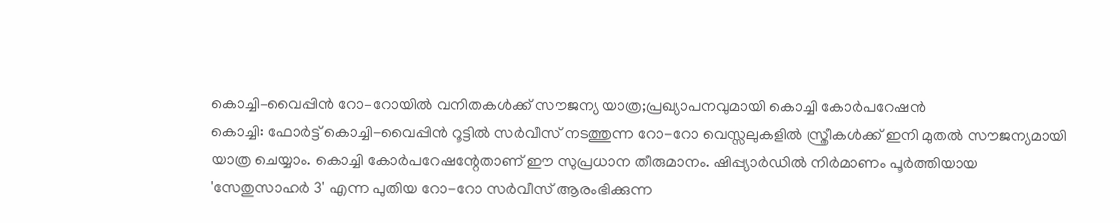കൊച്ചി–വൈപ്പിൻ റോ–റോയിൽ വനിതകൾക്ക് സൗജന്യ യാത്ര;പ്രഖ്യാപനവുമായി കൊച്ചി കോർപറേഷൻ
കൊച്ചി: ഫോർട്ട് കൊച്ചി-വൈപ്പിൻ റൂട്ടിൽ സർവീസ് നടത്തുന്ന റോ-റോ വെസ്സലുകളിൽ സ്ത്രീകൾക്ക് ഇനി മുതൽ സൗജന്യമായി യാത്ര ചെയ്യാം. കൊച്ചി കോർപറേഷന്റേതാണ് ഈ സുപ്രധാന തീരുമാനം. ഷിപ്പ്യാർഡിൽ നിർമാണം പൂർത്തിയായ 'സേതുസാഹർ 3' എന്ന പുതിയ റോ-റോ സർവീസ് ആരംഭിക്കുന്ന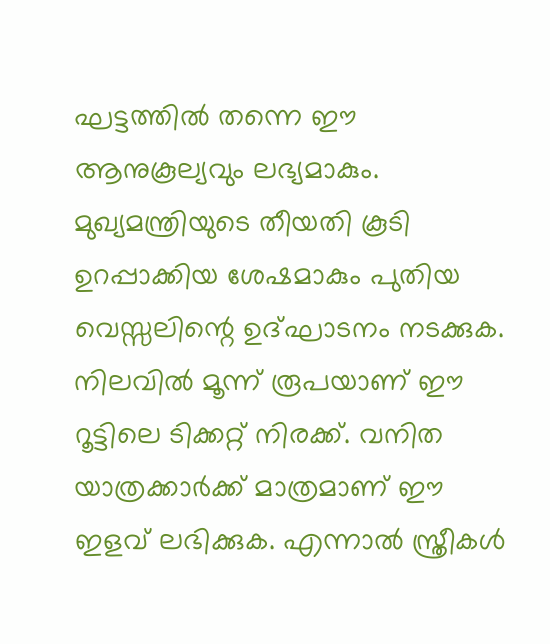ഘട്ടത്തിൽ തന്നെ ഈ ആനുകൂല്യവും ലഭ്യമാകും. മുഖ്യമന്ത്രിയുടെ തീയതി കൂടി ഉറപ്പാക്കിയ ശേഷമാകും പുതിയ വെസ്സലിന്റെ ഉദ്ഘാടനം നടക്കുക.
നിലവിൽ മൂന്ന് രൂപയാണ് ഈ റൂട്ടിലെ ടിക്കറ്റ് നിരക്ക്. വനിത യാത്രക്കാർക്ക് മാത്രമാണ് ഈ ഇളവ് ലഭിക്കുക. എന്നാൽ സ്ത്രീകൾ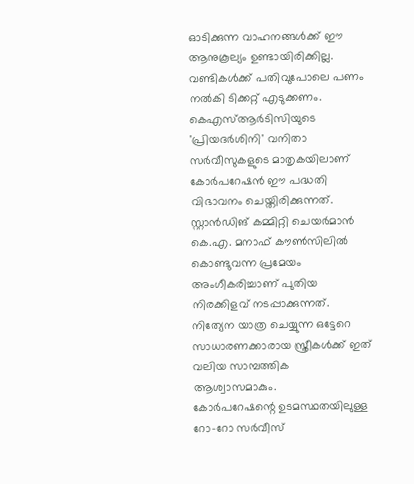ഓടിക്കുന്ന വാഹനങ്ങൾക്ക് ഈ ആനുകൂല്യം ഉണ്ടായിരിക്കില്ല. വണ്ടികൾക്ക് പതിവുപോലെ പണം നൽകി ടിക്കറ്റ് എടുക്കണം. കെഎസ്ആർടിസിയുടെ 'പ്രിയദർശിനി' വനിതാ സർവീസുകളുടെ മാതൃകയിലാണ് കോർപറേഷൻ ഈ പദ്ധതി വിഭാവനം ചെയ്തിരിക്കുന്നത്. സ്റ്റാൻഡിങ് കമ്മിറ്റി ചെയർമാൻ കെ.എ. മനാഫ് കൗൺസിലിൽ കൊണ്ടുവന്ന പ്രമേയം അംഗീകരിച്ചാണ് പുതിയ നിരക്കിളവ് നടപ്പാക്കുന്നത്. നിത്യേന യാത്ര ചെയ്യുന്ന ഒട്ടേറെ സാധാരണക്കാരായ സ്ത്രീകൾക്ക് ഇത് വലിയ സാമ്പത്തിക ആശ്വാസമാകും.
കോർപറേഷന്റെ ഉടമസ്ഥതയിലുള്ള റോ-റോ സർവീസ്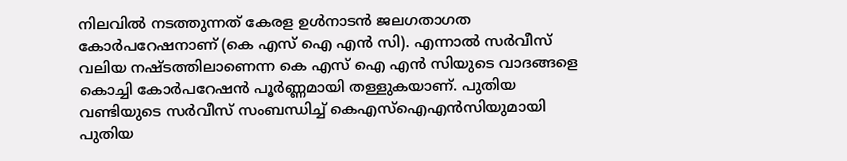നിലവിൽ നടത്തുന്നത് കേരള ഉൾനാടൻ ജലഗതാഗത കോർപറേഷനാണ് (കെ എസ് ഐ എൻ സി). എന്നാൽ സർവീസ് വലിയ നഷ്ടത്തിലാണെന്ന കെ എസ് ഐ എൻ സിയുടെ വാദങ്ങളെ കൊച്ചി കോർപറേഷൻ പൂർണ്ണമായി തള്ളുകയാണ്. പുതിയ വണ്ടിയുടെ സർവീസ് സംബന്ധിച്ച് കെഎസ്ഐഎൻസിയുമായി പുതിയ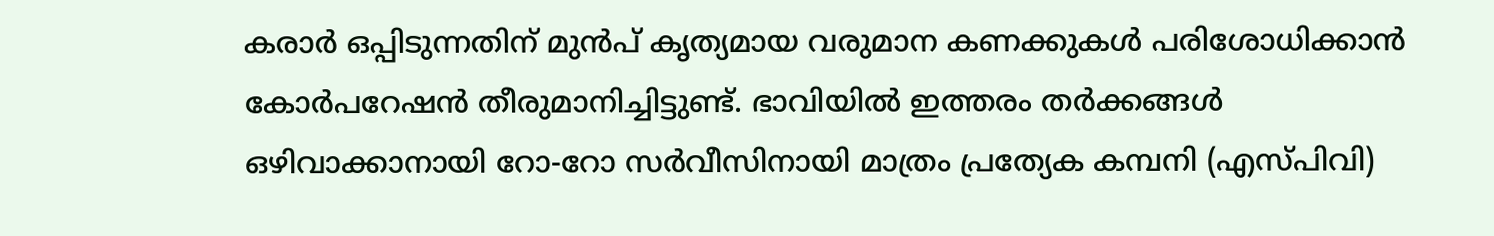കരാർ ഒപ്പിടുന്നതിന് മുൻപ് കൃത്യമായ വരുമാന കണക്കുകൾ പരിശോധിക്കാൻ കോർപറേഷൻ തീരുമാനിച്ചിട്ടുണ്ട്. ഭാവിയിൽ ഇത്തരം തർക്കങ്ങൾ ഒഴിവാക്കാനായി റോ-റോ സർവീസിനായി മാത്രം പ്രത്യേക കമ്പനി (എസ്പിവി)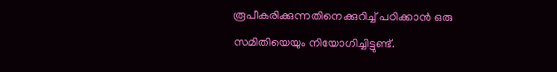രൂപീകരിക്കുന്നതിനെക്കുറിച്ച് പഠിക്കാൻ ഒരു സമിതിയെയും നിയോഗിച്ചിട്ടുണ്ട്.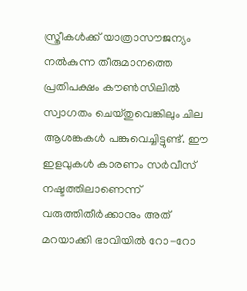സ്ത്രീകൾക്ക് യാത്രാസൗജന്യം നൽകുന്ന തീരുമാനത്തെ പ്രതിപക്ഷം കൗൺസിലിൽ സ്വാഗതം ചെയ്തുവെങ്കിലും ചില ആശങ്കകൾ പങ്കുവെച്ചിട്ടുണ്ട്. ഈ ഇളവുകൾ കാരണം സർവീസ് നഷ്ടത്തിലാണെന്ന് വരുത്തിതീർക്കാനും അത് മറയാക്കി ഭാവിയിൽ റോ-റോ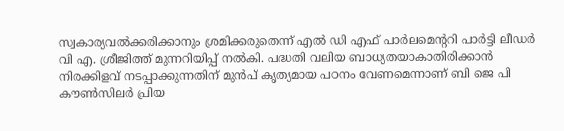സ്വകാര്യവൽക്കരിക്കാനും ശ്രമിക്കരുതെന്ന് എൽ ഡി എഫ് പാർലമെന്ററി പാർട്ടി ലീഡർ വി എ. ശ്രീജിത്ത് മുന്നറിയിപ്പ് നൽകി. പദ്ധതി വലിയ ബാധ്യതയാകാതിരിക്കാൻ നിരക്കിളവ് നടപ്പാക്കുന്നതിന് മുൻപ് കൃത്യമായ പഠനം വേണമെന്നാണ് ബി ജെ പി കൗൺസിലർ പ്രിയ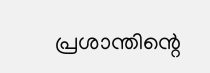പ്രശാന്തിന്റെ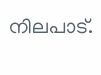നിലപാട്.